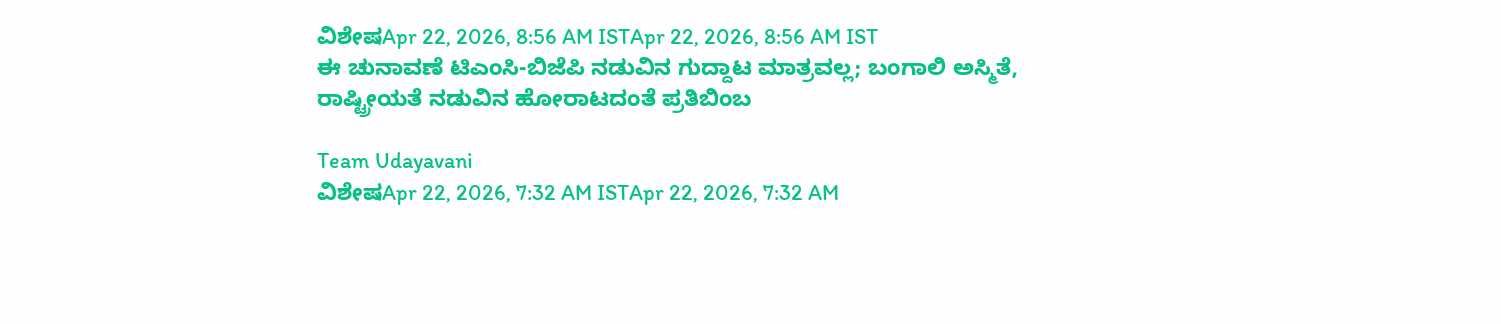ವಿಶೇಷApr 22, 2026, 8:56 AM ISTApr 22, 2026, 8:56 AM IST
ಈ ಚುನಾವಣೆ ಟಿಎಂಸಿ-ಬಿಜೆಪಿ ನಡುವಿನ ಗುದ್ದಾಟ ಮಾತ್ರವಲ್ಲ; ಬಂಗಾಲಿ ಅಸ್ಮಿತೆ, ರಾಷ್ಟ್ರೀಯತೆ ನಡುವಿನ ಹೋರಾಟದಂತೆ ಪ್ರತಿಬಿಂಬ

Team Udayavani
ವಿಶೇಷApr 22, 2026, 7:32 AM ISTApr 22, 2026, 7:32 AM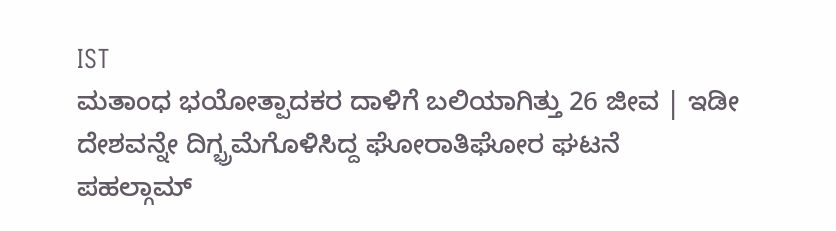IST
ಮತಾಂಧ ಭಯೋತ್ಪಾದಕರ ದಾಳಿಗೆ ಬಲಿಯಾಗಿತ್ತು 26 ಜೀವ | ಇಡೀ ದೇಶವನ್ನೇ ದಿಗ್ಭ್ರಮೆಗೊಳಿಸಿದ್ದ ಘೋರಾತಿಘೋರ ಘಟನೆ
ಪಹಲ್ಗಾಮ್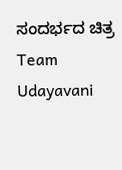ಸಂದರ್ಭದ ಚಿತ್ರ
Team Udayavani